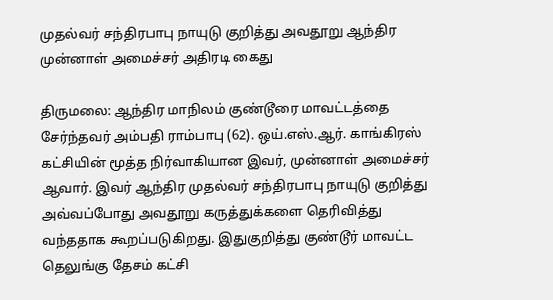முதல்வர் சந்திரபாபு நாயுடு குறித்து அவதூறு ஆந்திர முன்னாள் அமைச்சர் அதிரடி கைது

திருமலை: ஆந்திர மாநிலம் குண்டூரை மாவட்டத்தை சேர்ந்தவர் அம்பதி ராம்பாபு (62). ஒய்.எஸ்.ஆர். காங்கிரஸ் கட்சியின் மூத்த நிர்வாகியான இவர், முன்னாள் அமைச்சர் ஆவார். இவர் ஆந்திர முதல்வர் சந்திரபாபு நாயுடு குறித்து அவ்வப்போது அவதூறு கருத்துக்களை தெரிவித்து வந்ததாக கூறப்படுகிறது. இதுகுறித்து குண்டூர் மாவட்ட தெலுங்கு தேசம் கட்சி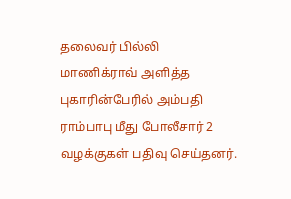தலைவர் பில்லி மாணிக்ராவ் அளித்த புகாரின்பேரில் அம்பதி ராம்பாபு மீது போலீசார் 2 வழக்குகள் பதிவு செய்தனர்.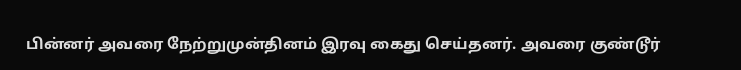பின்னர் அவரை நேற்றுமுன்தினம் இரவு கைது செய்தனர். அவரை குண்டூர்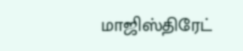மாஜிஸ்திரேட்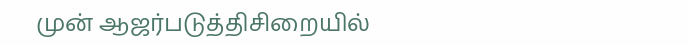முன் ஆஜர்படுத்திசிறையில்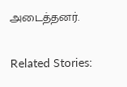அடைத்தனர்.

Related Stories: